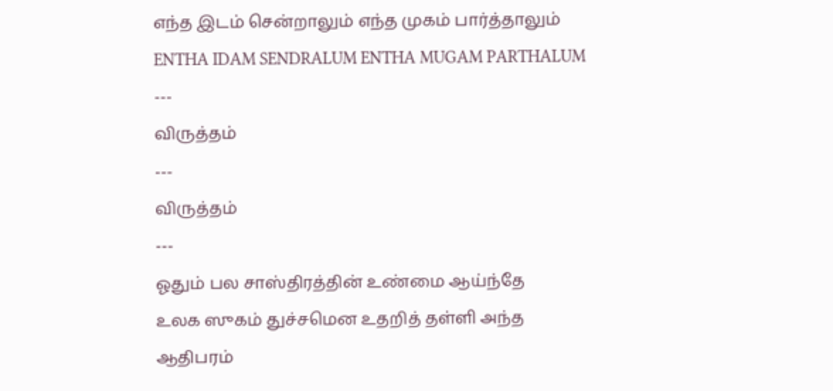எந்த இடம் சென்றாலும் எந்த முகம் பார்த்தாலும்
ENTHA IDAM SENDRALUM ENTHA MUGAM PARTHALUM
---
விருத்தம்
---
விருத்தம்
---
ஓதும் பல சாஸ்திரத்தின் உண்மை ஆய்ந்தே
உலக ஸுகம் துச்சமென உதறித் தள்ளி அந்த
ஆதிபரம்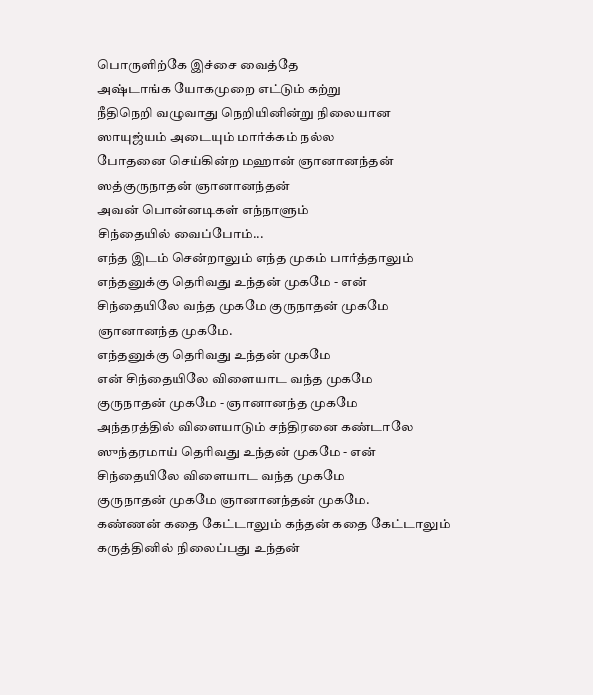பொருளிற்கே இச்சை வைத்தே
அஷ்டாங்க யோகமுறை எட்டும் கற்று
நீதிநெறி வழுவாது நெறியினின்று நிலையான
ஸாயுஜ்யம் அடையும் மார்க்கம் நல்ல
போதனை செய்கின்ற மஹான் ஞானானந்தன்
ஸத்குருநாதன் ஞானானந்தன்
அவன் பொன்னடிகள் எந்நாளும்
சிந்தையில் வைப்போம்...
எந்த இடம் சென்றாலும் எந்த முகம் பார்த்தாலும்
எந்தனுக்கு தெரிவது உந்தன் முகமே - என்
சிந்தையிலே வந்த முகமே குருநாதன் முகமே
ஞானானந்த முகமே.
எந்தனுக்கு தெரிவது உந்தன் முகமே
என் சிந்தையிலே விளையாட வந்த முகமே
குருநாதன் முகமே - ஞானானந்த முகமே
அந்தரத்தில் விளையாடும் சந்திரனை கண்டாலே
ஸுந்தரமாய் தெரிவது உந்தன் முகமே - என்
சிந்தையிலே விளையாட வந்த முகமே
குருநாதன் முகமே ஞானானந்தன் முகமே.
கண்ணன் கதை கேட்டாலும் கந்தன் கதை கேட்டாலும்
கருத்தினில் நிலைப்பது உந்தன்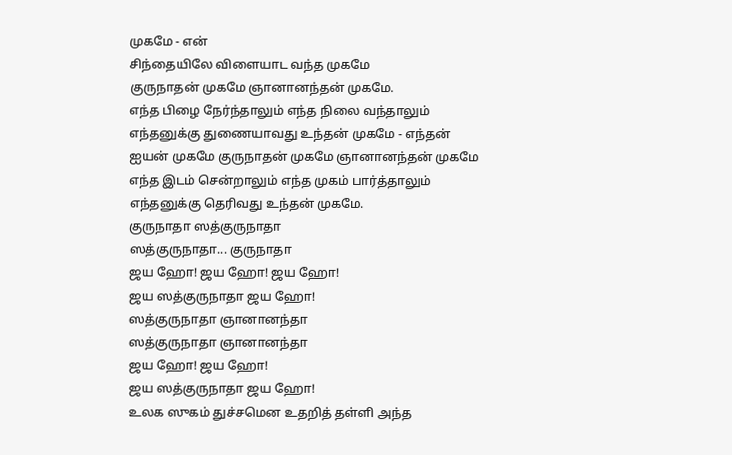முகமே - என்
சிந்தையிலே விளையாட வந்த முகமே
குருநாதன் முகமே ஞானானந்தன் முகமே.
எந்த பிழை நேர்ந்தாலும் எந்த நிலை வந்தாலும்
எந்தனுக்கு துணையாவது உந்தன் முகமே - எந்தன்
ஐயன் முகமே குருநாதன் முகமே ஞானானந்தன் முகமே
எந்த இடம் சென்றாலும் எந்த முகம் பார்த்தாலும்
எந்தனுக்கு தெரிவது உந்தன் முகமே.
குருநாதா ஸத்குருநாதா
ஸத்குருநாதா... குருநாதா
ஜய ஹோ! ஜய ஹோ! ஜய ஹோ!
ஜய ஸத்குருநாதா ஜய ஹோ!
ஸத்குருநாதா ஞானானந்தா
ஸத்குருநாதா ஞானானந்தா
ஜய ஹோ! ஜய ஹோ!
ஜய ஸத்குருநாதா ஜய ஹோ!
உலக ஸுகம் துச்சமென உதறித் தள்ளி அந்த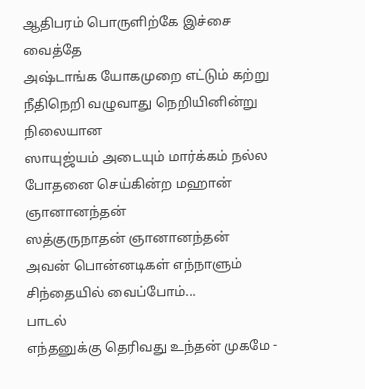ஆதிபரம் பொருளிற்கே இச்சை வைத்தே
அஷ்டாங்க யோகமுறை எட்டும் கற்று
நீதிநெறி வழுவாது நெறியினின்று நிலையான
ஸாயுஜ்யம் அடையும் மார்க்கம் நல்ல
போதனை செய்கின்ற மஹான் ஞானானந்தன்
ஸத்குருநாதன் ஞானானந்தன்
அவன் பொன்னடிகள் எந்நாளும்
சிந்தையில் வைப்போம்...
பாடல்
எந்தனுக்கு தெரிவது உந்தன் முகமே -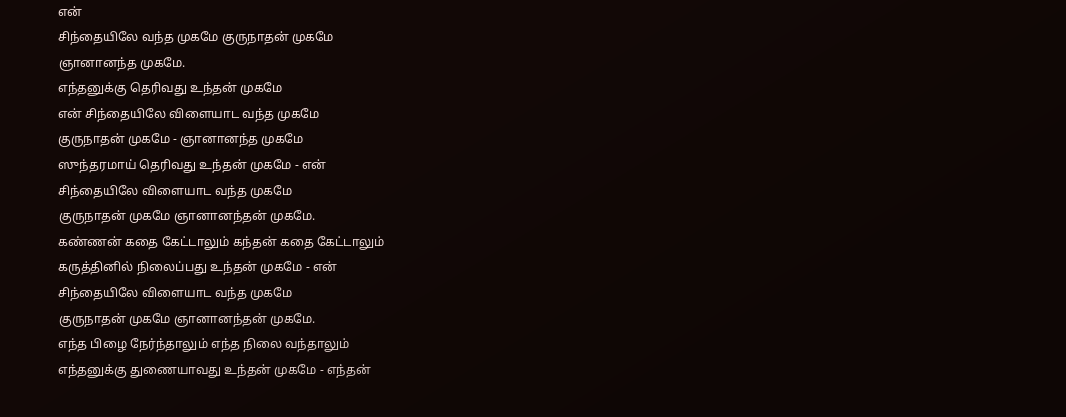என்
சிந்தையிலே வந்த முகமே குருநாதன் முகமே
ஞானானந்த முகமே.
எந்தனுக்கு தெரிவது உந்தன் முகமே
என் சிந்தையிலே விளையாட வந்த முகமே
குருநாதன் முகமே - ஞானானந்த முகமே
ஸுந்தரமாய் தெரிவது உந்தன் முகமே - என்
சிந்தையிலே விளையாட வந்த முகமே
குருநாதன் முகமே ஞானானந்தன் முகமே.
கண்ணன் கதை கேட்டாலும் கந்தன் கதை கேட்டாலும்
கருத்தினில் நிலைப்பது உந்தன் முகமே - என்
சிந்தையிலே விளையாட வந்த முகமே
குருநாதன் முகமே ஞானானந்தன் முகமே.
எந்த பிழை நேர்ந்தாலும் எந்த நிலை வந்தாலும்
எந்தனுக்கு துணையாவது உந்தன் முகமே - எந்தன்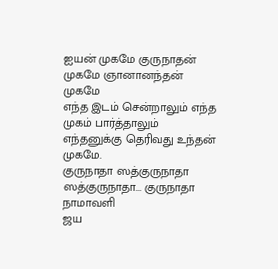ஐயன் முகமே குருநாதன் முகமே ஞானானந்தன் முகமே
எந்த இடம் சென்றாலும் எந்த முகம் பார்த்தாலும்
எந்தனுக்கு தெரிவது உந்தன் முகமே.
குருநாதா ஸத்குருநாதா
ஸத்குருநாதா... குருநாதா
நாமாவளி
ஜய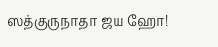ஸத்குருநாதா ஜய ஹோ!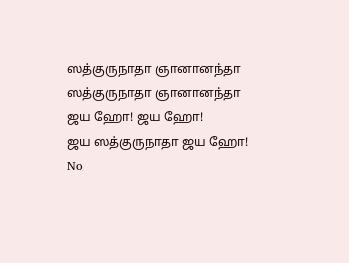ஸத்குருநாதா ஞானானந்தா
ஸத்குருநாதா ஞானானந்தா
ஜய ஹோ! ஜய ஹோ!
ஜய ஸத்குருநாதா ஜய ஹோ!
No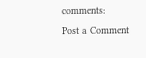comments:
Post a Comment